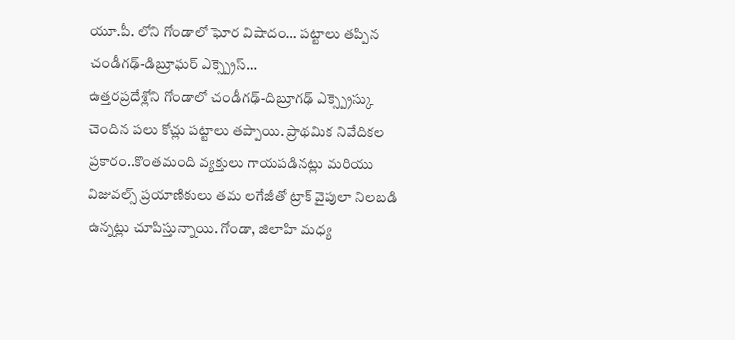యూ.పీ. లోని గోండాలో ఘోర విషాదం… పట్టాలు తప్పిన చండీగఢ్-డిబ్రూఘర్ ఎక్స్ప్రెస్…
ఉత్తరప్రదేశ్లోని గోండాలో చండీగఢ్-దిబ్రూగఢ్ ఎక్స్ప్రెస్కు చెందిన పలు కోచ్లు పట్టాలు తప్పాయి. ప్రాథమిక నివేదికల ప్రకారం..కొంతమంది వ్యక్తులు గాయపడినట్లు మరియు విజువల్స్ ప్రయాణికులు తమ లగేజీతో ట్రాక్ వైపులా నిలబడి ఉన్నట్లు చూపిస్తున్నాయి. గోండా, జిలాహి మధ్య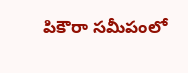పికౌరా సమీపంలో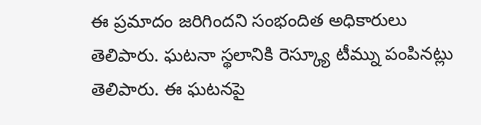ఈ ప్రమాదం జరిగిందని సంభందిత అధికారులు తెలిపారు. ఘటనా స్థలానికి రెస్క్యూ టీమ్ను పంపినట్లు తెలిపారు. ఈ ఘటనపై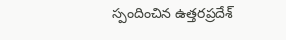స్పందించిన ఉత్తరప్రదేశ్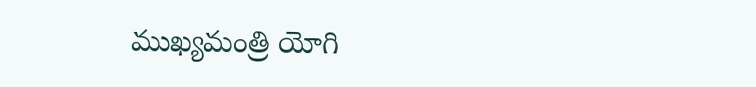ముఖ్యమంత్రి యోగి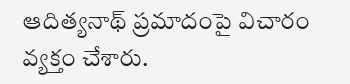ఆదిత్యనాథ్ ప్రమాదంపై విచారం వ్యక్తం చేశారు.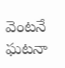వెంటనే ఘటనా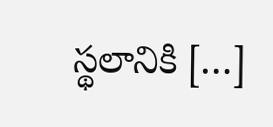స్థలానికి […]